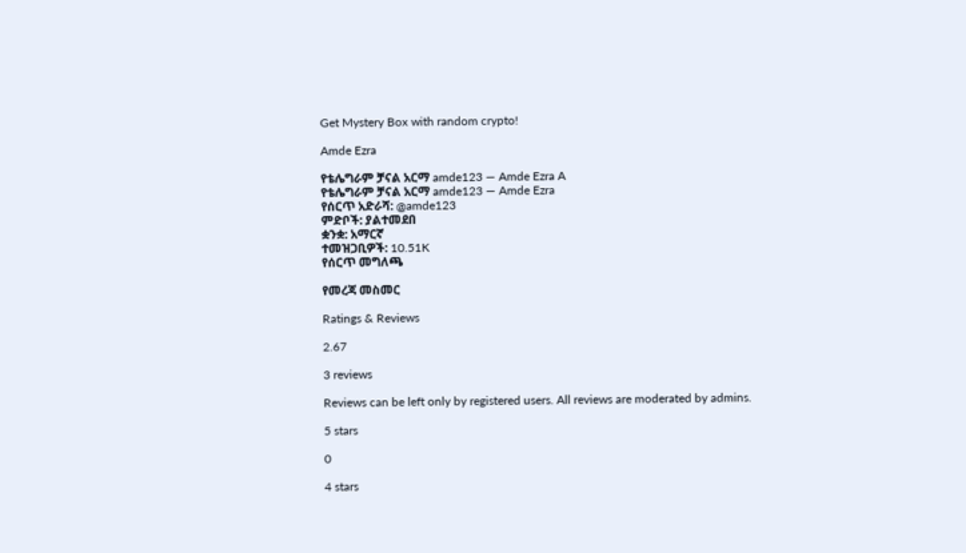Get Mystery Box with random crypto!

Amde Ezra

የቴሌግራም ቻናል አርማ amde123 — Amde Ezra A
የቴሌግራም ቻናል አርማ amde123 — Amde Ezra
የሰርጥ አድራሻ: @amde123
ምድቦች: ያልተመደበ
ቋንቋ: አማርኛ
ተመዝጋቢዎች: 10.51K
የሰርጥ መግለጫ

የመረጃ መስመር

Ratings & Reviews

2.67

3 reviews

Reviews can be left only by registered users. All reviews are moderated by admins.

5 stars

0

4 stars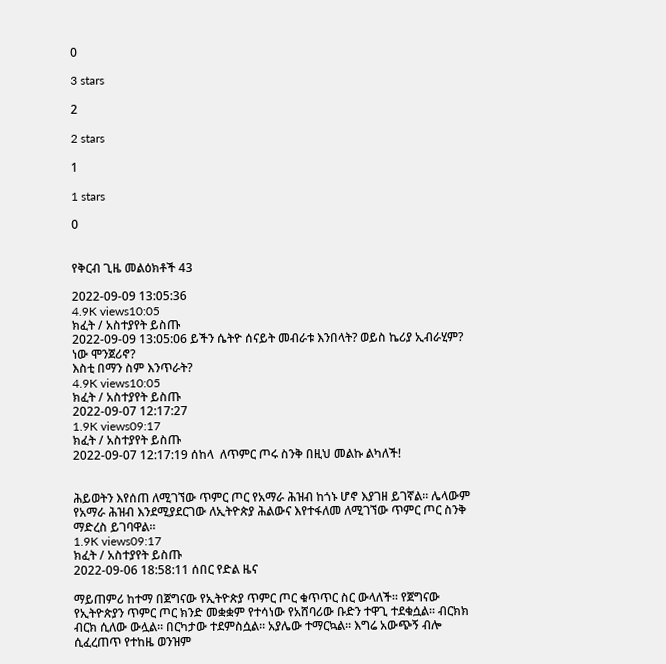0

3 stars

2

2 stars

1

1 stars

0


የቅርብ ጊዜ መልዕክቶች 43

2022-09-09 13:05:36
4.9K views10:05
ክፈት / አስተያየት ይስጡ
2022-09-09 13:05:06 ይችን ሴትዮ ሰናይት መብራቱ እንበላት? ወይስ ኬሪያ ኢብራሂም? ነው ሞንጀሪኖ?
እስቲ በማን ስም እንጥራት?
4.9K views10:05
ክፈት / አስተያየት ይስጡ
2022-09-07 12:17:27
1.9K views09:17
ክፈት / አስተያየት ይስጡ
2022-09-07 12:17:19 ሰከላ  ለጥምር ጦሩ ስንቅ በዚህ መልኩ ልካለች!


ሕይወትን እየሰጠ ለሚገኘው ጥምር ጦር የአማራ ሕዝብ ከጎኑ ሆኖ እያገዘ ይገኛል። ሌላውም የአማራ ሕዝብ እንደሚያደርገው ለኢትዮጵያ ሕልውና እየተፋለመ ለሚገኘው ጥምር ጦር ስንቅ ማድረስ ይገባዋል።
1.9K views09:17
ክፈት / አስተያየት ይስጡ
2022-09-06 18:58:11 ሰበር የድል ዜና

ማይጠምሪ ከተማ በጀግናው የኢትዮጵያ ጥምር ጦር ቁጥጥር ስር ውላለች። የጀግናው የኢትዮጵያን ጥምር ጦር ክንድ መቋቋም የተሳነው የአሸባሪው ቡድን ተዋጊ ተደቁሷል። ብርክክ ብርክ ሲለው ውሏል። በርካታው ተደምስሷል። አያሌው ተማርኳል። እግሬ አውጭኝ ብሎ ሲፈረጠጥ የተከዜ ወንዝም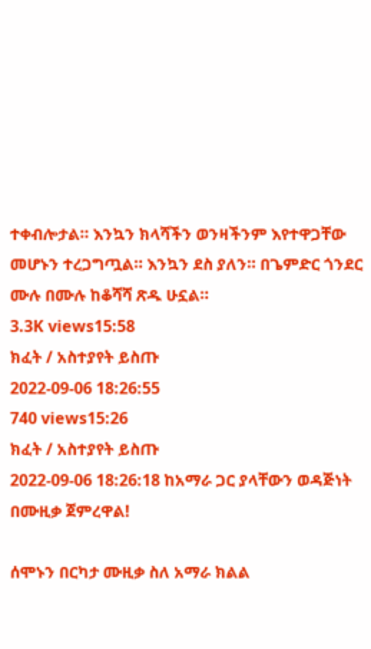ተቀብሎታል። እንኳን ክላሻችን ወንዛችንም እየተዋጋቸው መሆኑን ተረጋግጧል። እንኳን ደስ ያለን። በጌምድር ጎንደር ሙሉ በሙሉ ከቆሻሻ ጽዱ ሁኗል።
3.3K views15:58
ክፈት / አስተያየት ይስጡ
2022-09-06 18:26:55
740 views15:26
ክፈት / አስተያየት ይስጡ
2022-09-06 18:26:18 ከአማራ ጋር ያላቸውን ወዳጅነት በሙዚቃ ጀምረዋል!

ሰሞኑን በርካታ ሙዚቃ ስለ አማራ ክልል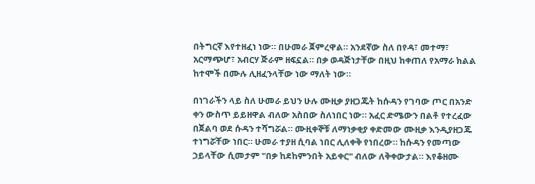በትግርኛ እየተዘፈነ ነው። በሁመራ ጀምረዋል። አንደኛው ስለ በየዳ፣ መተማ፣ አርማጭሆ፣ አብርሃ ጅራም ዘፍኗል። በቃ ወዳጅነታቸው በዚህ ከቀጠለ የአማራ ክልል ከተሞች በሙሉ ሊዘፈንላቸው ነው ማለት ነው።

በነገራችን ላይ ስለ ሁመራ ይህን ሁሉ ሙዚቃ ያዘጋጁት ከሱዳን የገባው ጦር በአንድ ቀን ውስጥ ይይዘዋል ብለው አስበው ስለነበር ነው። አፈር ድሜውን በልቶ የተረፈው በጀልባ ወደ ሱዳን ተሻግሯል። ሙዚቀኞቹ ለማነቃቂያ ቀድመው ሙዚቃ እንዲያዘጋጁ ተነግሯቸው ነበር። ሁመራ ተያዘ ሲባል ነበር ሊለቀቅ የነበረው። ከሱዳን የመጣው ኃይላቸው ሲመታም "በቃ ከደከምንበት አይቀር" ብለው ለቅቀውታል። እየቆዘሙ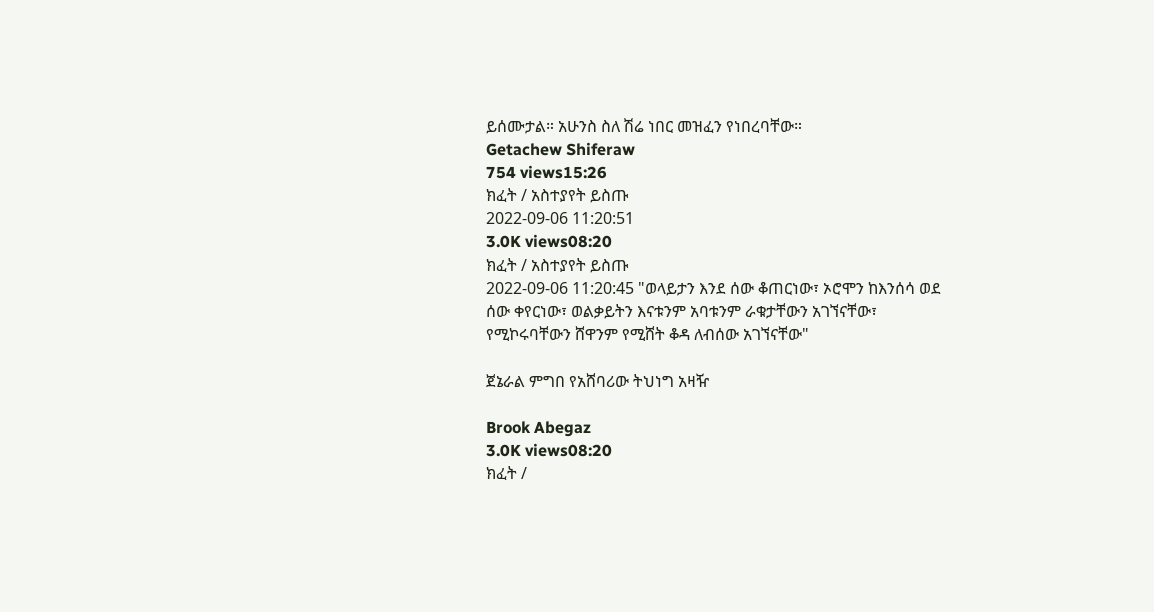ይሰሙታል። አሁንስ ስለ ሽሬ ነበር መዝፈን የነበረባቸው።
Getachew Shiferaw
754 views15:26
ክፈት / አስተያየት ይስጡ
2022-09-06 11:20:51
3.0K views08:20
ክፈት / አስተያየት ይስጡ
2022-09-06 11:20:45 "ወላይታን እንደ ሰው ቆጠርነው፣ ኦሮሞን ከእንሰሳ ወደ ሰው ቀየርነው፣ ወልቃይትን እናቱንም አባቱንም ራቁታቸውን አገኘናቸው፣ የሚኮሩባቸውን ሸዋንም የሚሸት ቆዳ ለብሰው አገኘናቸው"

ጀኔራል ምግበ የአሸባሪው ትህነግ አዛዥ

Brook Abegaz
3.0K views08:20
ክፈት /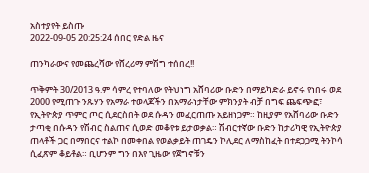አስተያየት ይስጡ
2022-09-05 20:25:24 ሰበር የድል ዜና

ጠንካራውና የመጨረሻው የሸረሪማ ምሽግ ተሰበረ!!

ጥቅምት 30/2013 ዓ.ም ሳምረ የተባለው የትህነግ አሸባሪው ቡድን በማይካድራ ይኖሩ የነበሩ ወደ 2000 የሚጠጉ ንጹሃን የአማራ ተወላጆችን በአማራነታቸው ምክንያት ብቻ በግፍ ጨፍጭፎ፣ የኢትዮጵያ ጥምር ጦር ሲደርስበት ወደ ሱዳን መፈርጠጡ አይዘነጋም። ከዚያም የአሸባሪው ቡድን ታጣቂ በሱዳን የሽብር ስልጠና ሲወድ መቆየቱ ይታወቃል። ሽብርተኛው ቡድን ከታሪካዊ የኢትዮጵያ ጠላቶች ጋር በማበርና ተልኮ በመቀበል የወልቃይት ጠገዴን ኮሊደር ለማስከፈት በተደጋጋሚ ትንኮሳ ሲፈጽም ቆይቶል። ቢሆንም ግን በእየ ጊዜው የጀግኖቹን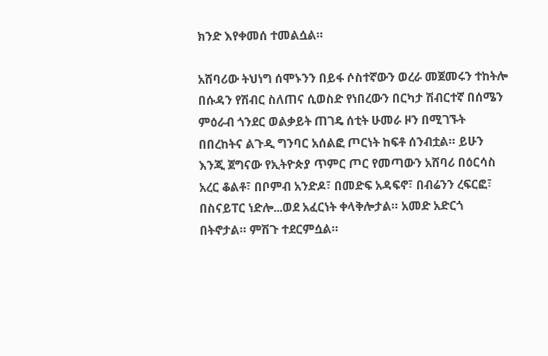ክንድ እየቀመሰ ተመልሷል።

አሸባሪው ትህነግ ሰሞኑንን በይፋ ሶስተኛውን ወረራ መጀመሩን ተከትሎ በሱዳን የሽብር ስለጠና ሲወስድ የነበረውን በርካታ ሽብርተኛ በሰሜን ምዕራብ ጎንደር ወልቃይት ጠገዴ ሰቲት ሁመራ ዞን በሚገኙት በበረከትና ልጉዲ ግንባር አሰልፎ ጦርነት ከፍቶ ሰንብቷል። ይሁን እንጂ ጀግናው የኢትዮጵያ ጥምር ጦር የመጣውን አሸባሪ በዕርሳስ አረር ቆልቶ፣ በቦምብ አንድዶ፣ በመድፍ አዳፍኖ፣ በብሬንን ረፍርፎ፣ በስናይፐር ነድሎ...ወደ አፈርነት ቀላቅሎታል። አመድ አድርጎ በትኖታል። ምሽጉ ተደርምሷል።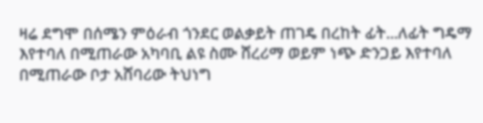ዛሬ ደግሞ በሰሜን ምዕራብ ጎንደር ወልቃይት ጠገዴ በረከት ፊት...ለፊት ግዴማ እየተባለ በሚጠራው አካባቢ ልዩ ስሙ ሸረሪማ ወይም ነጭ ድንጋይ እየተባለ በሚጠራው ቦታ አሸባሪው ትህነግ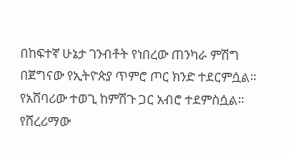በከፍተኛ ሁኔታ ገንብቶት የነበረው ጠንካራ ምሽግ በጀግናው የኢትዮጵያ ጥምሮ ጦር ክንድ ተደርምሷል። የአሸባሪው ተወጊ ከምሽጉ ጋር አብሮ ተደምስሷል። የሸረሪማው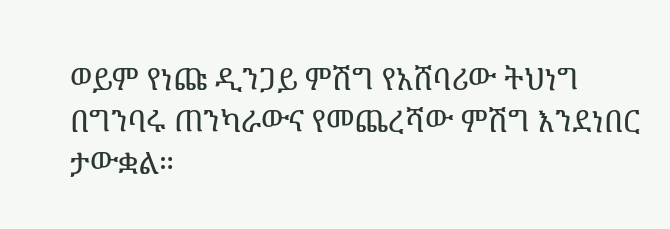ወይም የነጩ ዲንጋይ ምሽግ የአሸባሪው ትህነግ በግንባሩ ጠንካራውና የመጨረሻው ምሽግ እንደነበር ታውቋል።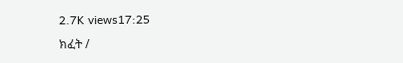2.7K views17:25
ክፈት /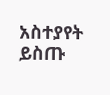አስተያየት ይስጡ